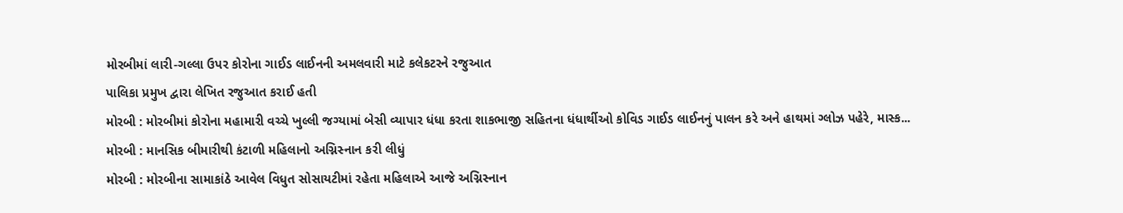મોરબીમાં લારી-ગલ્લા ઉપર કોરોના ગાઈડ લાઈનની અમલવારી માટે કલેકટરને રજુઆત
પાલિકા પ્રમુખ દ્વારા લેખિત રજુઆત કરાઈ હતી
મોરબી : મોરબીમાં કોરોના મહામારી વચ્ચે ખુલ્લી જગ્યામાં બેસી વ્યાપાર ધંધા કરતા શાકભાજી સહિતના ધંધાર્થીઓ કોવિડ ગાઈડ લાઈનનું પાલન કરે અને હાથમાં ગ્લોઝ પહેરે, માસ્ક...
મોરબી : માનસિક બીમારીથી કંટાળી મહિલાનો અગ્નિસ્નાન કરી લીધું
મોરબી : મોરબીના સામાકાંઠે આવેલ વિધુત સોસાયટીમાં રહેતા મહિલાએ આજે અગ્નિસ્નાન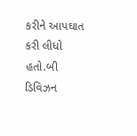કરીને આપઘાત કરી લીધો હતો.બી ડિવિઝન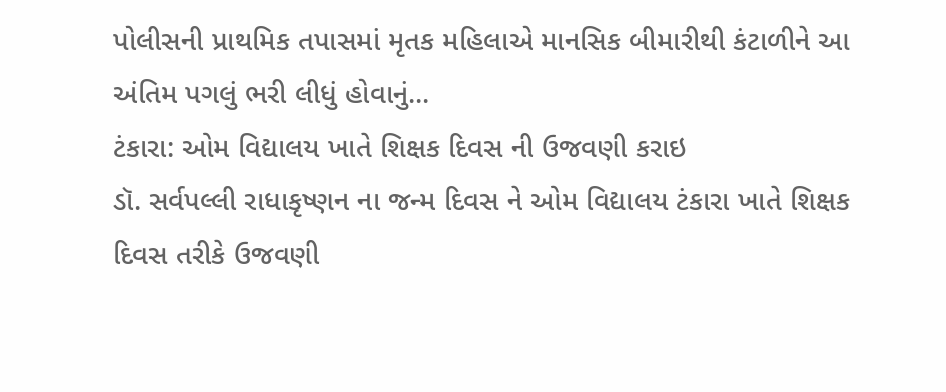પોલીસની પ્રાથમિક તપાસમાં મૃતક મહિલાએ માનસિક બીમારીથી કંટાળીને આ અંતિમ પગલું ભરી લીધું હોવાનું...
ટંકારા: ઓમ વિદ્યાલય ખાતે શિક્ષક દિવસ ની ઉજવણી કરાઇ
ડૉ. સર્વપલ્લી રાધાકૃષ્ણન ના જન્મ દિવસ ને ઓમ વિદ્યાલય ટંકારા ખાતે શિક્ષક દિવસ તરીકે ઉજવણી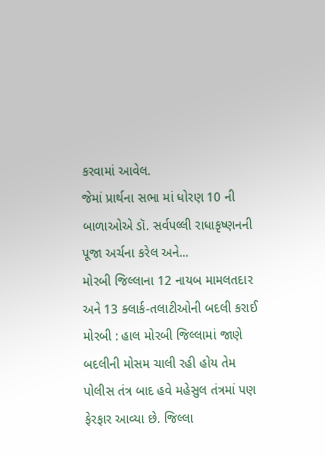કરવામાં આવેલ.
જેમાં પ્રાર્થના સભા માં ધોરણ 10 ની બાળાઓએ ડૉ. સર્વપલ્લી રાધાકૃષ્ણનની પૂજા અર્ચના કરેલ અને...
મોરબી જિલ્લાના 12 નાયબ મામલતદાર અને 13 ક્લાર્ક-તલાટીઓની બદલી કરાઈ
મોરબી : હાલ મોરબી જિલ્લામાં જાણે બદલીની મોસમ ચાલી રહી હોય તેમ પોલીસ તંત્ર બાદ હવે મહેસુલ તંત્રમાં પણ ફેરફાર આવ્યા છે. જિલ્લા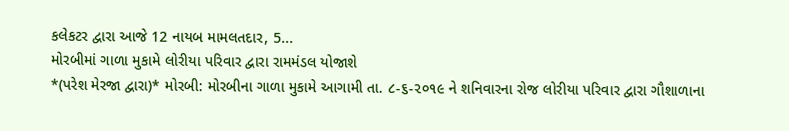કલેકટર દ્વારા આજે 12 નાયબ મામલતદાર, 5...
મોરબીમાં ગાળા મુકામે લોરીયા પરિવાર દ્વારા રામમંડલ યોજાશે
*(પરેશ મેરજા દ્વારા)* મોરબી: મોરબીના ગાળા મુકામે આગામી તા. ૮-૬-૨૦૧૯ ને શનિવારના રોજ લોરીયા પરિવાર દ્વારા ગૌશાળાના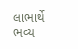લાભાર્થે ભવ્ય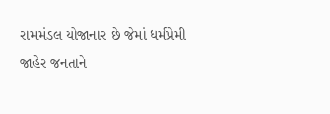રામમંડલ યોજાનાર છે જેમાં ધર્મપ્રેમી જાહેર જનતાને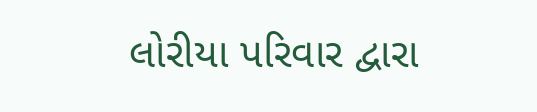લોરીયા પરિવાર દ્વારા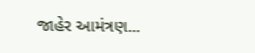જાહેર આમંત્રણ...